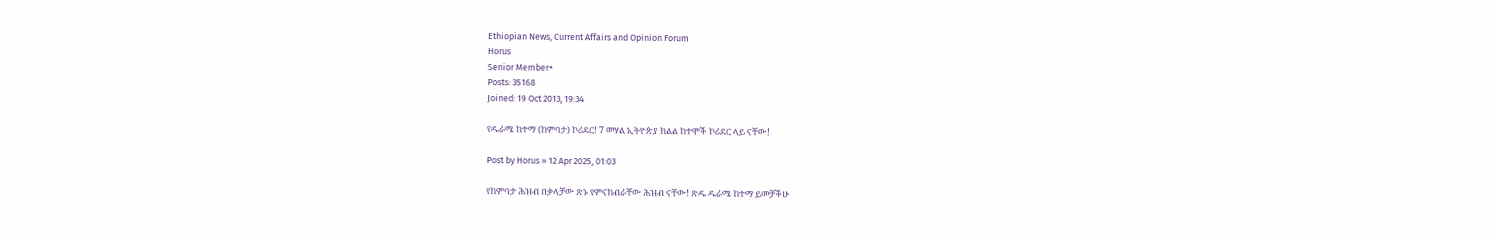Ethiopian News, Current Affairs and Opinion Forum
Horus
Senior Member+
Posts: 35168
Joined: 19 Oct 2013, 19:34

የዱራሜ ከተማ (ከምባታ) ኮሪደር! 7 መሃል ኢትዮጵያ ክልል ከተሞች ኮሪደር ላይ ናቸው!

Post by Horus » 12 Apr 2025, 01:03

የከምባታ ሕዝብ በቃላቻው ጽኑ የምናከብራቸው ሕዝብ ናቸው! ጽዱ ዱራሜ ከተማ ይመቻችሁ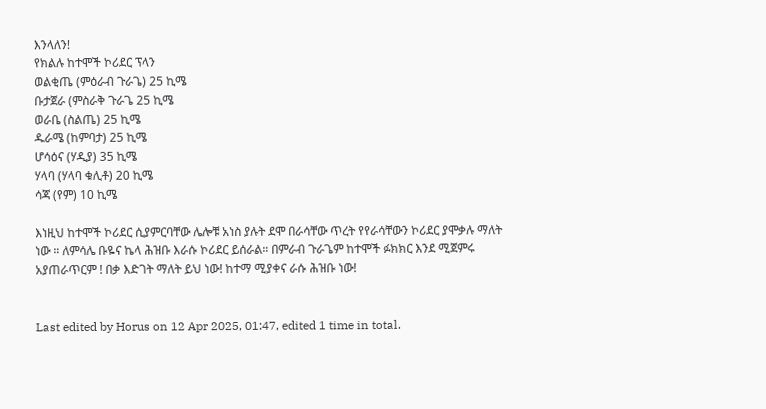እንላለን!
የክልሉ ከተሞች ኮሪደር ፕላን
ወልቂጤ (ምዕራብ ጉራጌ) 25 ኪሜ
ቡታጀራ (ምስራቅ ጉራጌ 25 ኪሜ
ወራቤ (ስልጤ) 25 ኪሜ
ዱራሜ (ከምባታ) 25 ኪሜ
ሆሳዕና (ሃዲያ) 35 ኪሜ
ሃላባ (ሃላባ ቁሊቶ) 20 ኪሜ
ሳጃ (የም) 10 ኪሜ

እነዚህ ከተሞች ኮሪደር ሲያምርባቸው ሌሎቹ አነስ ያሉት ደሞ በራሳቸው ጥረት የየራሳቸውን ኮሪደር ያሞቃሉ ማለት ነው ። ለምሳሌ ቡዬና ኬላ ሕዝቡ እራሱ ኮሪደር ይሰራል። በምራብ ጉራጌም ከተሞች ፉክክር እንደ ሚጀምሩ አያጠራጥርም ! በቃ እድገት ማለት ይህ ነው! ከተማ ሚያቀና ራሱ ሕዝቡ ነው!


Last edited by Horus on 12 Apr 2025, 01:47, edited 1 time in total.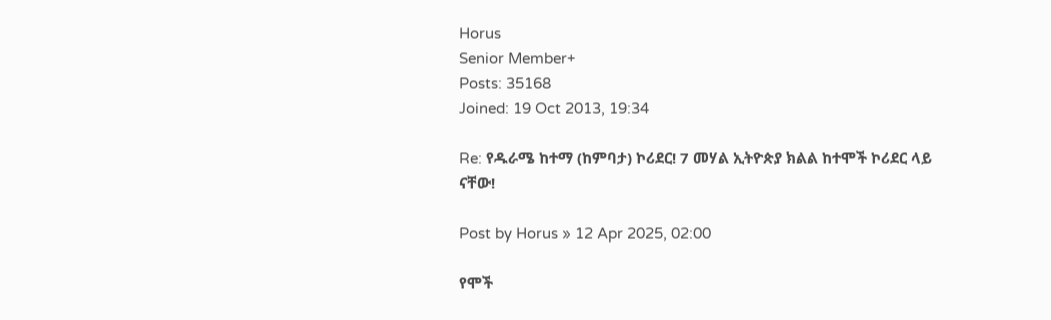Horus
Senior Member+
Posts: 35168
Joined: 19 Oct 2013, 19:34

Re: የዱራሜ ከተማ (ከምባታ) ኮሪደር! 7 መሃል ኢትዮጵያ ክልል ከተሞች ኮሪደር ላይ ናቸው!

Post by Horus » 12 Apr 2025, 02:00

የሞች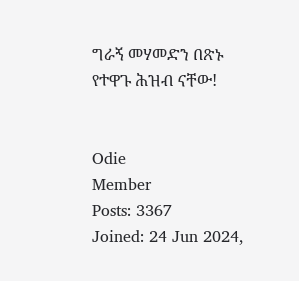ግራኝ መሃመድን በጽኑ የተዋጉ ሕዝብ ናቸው!


Odie
Member
Posts: 3367
Joined: 24 Jun 2024,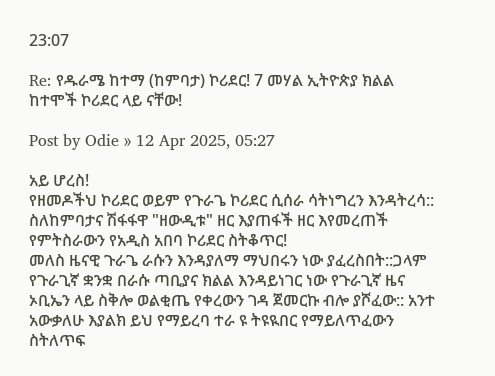23:07

Re: የዱራሜ ከተማ (ከምባታ) ኮሪደር! 7 መሃል ኢትዮጵያ ክልል ከተሞች ኮሪደር ላይ ናቸው!

Post by Odie » 12 Apr 2025, 05:27

አይ ሆረስ!
የዘመዶችህ ኮሪደር ወይም የጉራጌ ኮሪደር ሲሰራ ሳትነግረን እንዳትረሳ:: ስለከምባታና ሽፋፋዋ "ዘውዲቱ" ዘር እያጠፋች ዘር እየመረጠች የምትስራውን የአዲስ አበባ ኮሪደር ስትቆጥር!
መለስ ዜናዊ ጉራጌ ራሱን እንዳያለማ ማህበሩን ነው ያፈረስበት::ጋላም የጉራጊኛ ቋንቋ በራሱ ጣቢያና ክልል እንዳይነገር ነው የጉራጊኛ ዜና ኦቢኤን ላይ ስቅሎ ወልቂጤ የቀረውን ገዳ ጀመርኩ ብሎ ያሾፈው:: አንተ አውቃለሁ እያልክ ይህ የማይረባ ተራ ዩ ትዩዪበር የማይለጥፈውን ስትለጥፍ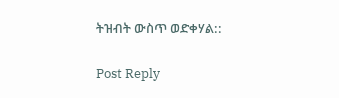ትዝብት ውስጥ ወድቀሃል::

Post Reply